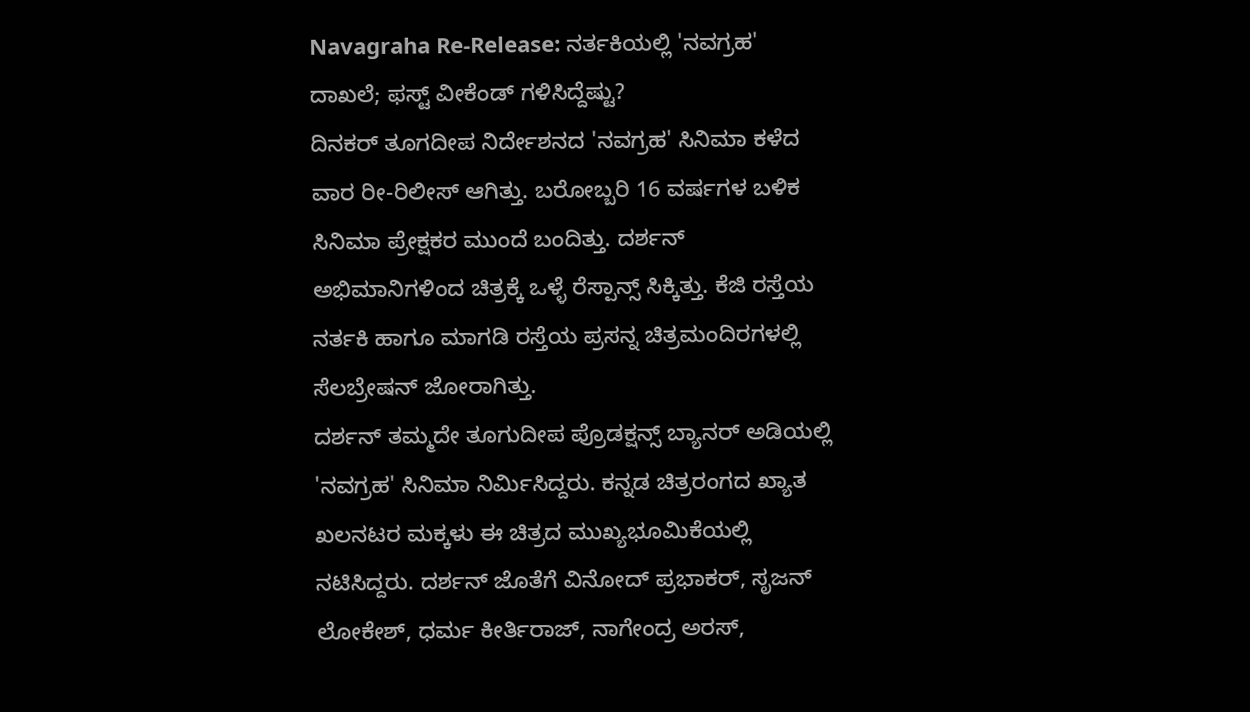Navagraha Re-Release: ನರ್ತಕಿಯಲ್ಲಿ 'ನವಗ್ರಹ' ದಾಖಲೆ; ಫಸ್ಟ್ ವೀಕೆಂಡ್ ಗಳಿಸಿದ್ದೆಷ್ಟು?
ದಿನಕರ್ ತೂಗದೀಪ ನಿರ್ದೇಶನದ 'ನವಗ್ರಹ' ಸಿನಿಮಾ ಕಳೆದ ವಾರ ರೀ-ರಿಲೀಸ್ ಆಗಿತ್ತು. ಬರೋಬ್ಬರಿ 16 ವರ್ಷಗಳ ಬಳಿಕ ಸಿನಿಮಾ ಪ್ರೇಕ್ಷಕರ ಮುಂದೆ ಬಂದಿತ್ತು. ದರ್ಶನ್ ಅಭಿಮಾನಿಗಳಿಂದ ಚಿತ್ರಕ್ಕೆ ಒಳ್ಳೆ ರೆಸ್ಪಾನ್ಸ್ ಸಿಕ್ಕಿತ್ತು. ಕೆಜಿ ರಸ್ತೆಯ ನರ್ತಕಿ ಹಾಗೂ ಮಾಗಡಿ ರಸ್ತೆಯ ಪ್ರಸನ್ನ ಚಿತ್ರಮಂದಿರಗಳಲ್ಲಿ ಸೆಲಬ್ರೇಷನ್ ಜೋರಾಗಿತ್ತು.
ದರ್ಶನ್ ತಮ್ಮದೇ ತೂಗುದೀಪ ಪ್ರೊಡಕ್ಷನ್ಸ್ ಬ್ಯಾನರ್ ಅಡಿಯಲ್ಲಿ 'ನವಗ್ರಹ' ಸಿನಿಮಾ ನಿರ್ಮಿಸಿದ್ದರು. ಕನ್ನಡ ಚಿತ್ರರಂಗದ ಖ್ಯಾತ ಖಲನಟರ ಮಕ್ಕಳು ಈ ಚಿತ್ರದ ಮುಖ್ಯಭೂಮಿಕೆಯಲ್ಲಿ ನಟಿಸಿದ್ದರು. ದರ್ಶನ್ ಜೊತೆಗೆ ವಿನೋದ್ ಪ್ರಭಾಕರ್, ಸೃಜನ್ ಲೋಕೇಶ್, ಧರ್ಮ ಕೀರ್ತಿರಾಜ್, ನಾಗೇಂದ್ರ ಅರಸ್,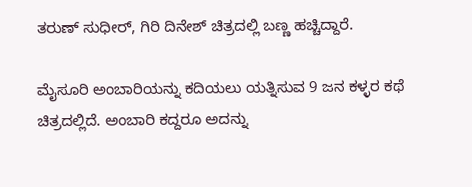ತರುಣ್ ಸುಧೀರ್, ಗಿರಿ ದಿನೇಶ್ ಚಿತ್ರದಲ್ಲಿ ಬಣ್ಣ ಹಚ್ಚಿದ್ದಾರೆ.

ಮೈಸೂರಿ ಅಂಬಾರಿಯನ್ನು ಕದಿಯಲು ಯತ್ನಿಸುವ 9 ಜನ ಕಳ್ಳರ ಕಥೆ ಚಿತ್ರದಲ್ಲಿದೆ. ಅಂಬಾರಿ ಕದ್ದರೂ ಅದನ್ನು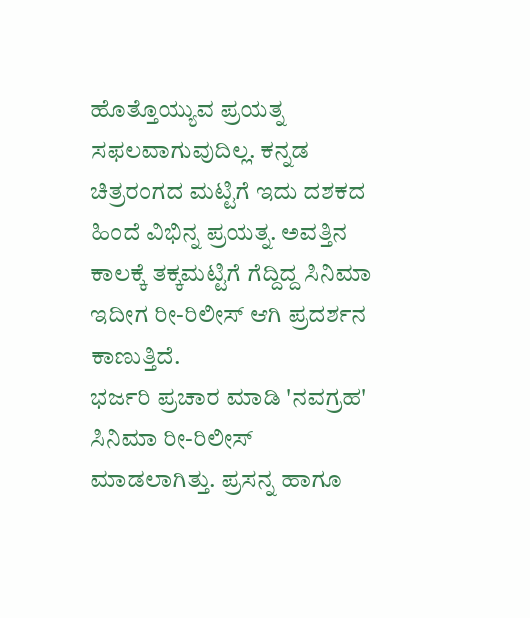ಹೊತ್ತೊಯ್ಯುವ ಪ್ರಯತ್ನ ಸಫಲವಾಗುವುದಿಲ್ಲ. ಕನ್ನಡ ಚಿತ್ರರಂಗದ ಮಟ್ಟಿಗೆ ಇದು ದಶಕದ ಹಿಂದೆ ವಿಭಿನ್ನ ಪ್ರಯತ್ನ. ಅವತ್ತಿನ ಕಾಲಕ್ಕೆ ತಕ್ಕಮಟ್ಟಿಗೆ ಗೆದ್ದಿದ್ದ ಸಿನಿಮಾ ಇದೀಗ ರೀ-ರಿಲೀಸ್ ಆಗಿ ಪ್ರದರ್ಶನ ಕಾಣುತ್ತಿದೆ.
ಭರ್ಜರಿ ಪ್ರಚಾರ ಮಾಡಿ 'ನವಗ್ರಹ' ಸಿನಿಮಾ ರೀ-ರಿಲೀಸ್ ಮಾಡಲಾಗಿತ್ತು. ಪ್ರಸನ್ನ ಹಾಗೂ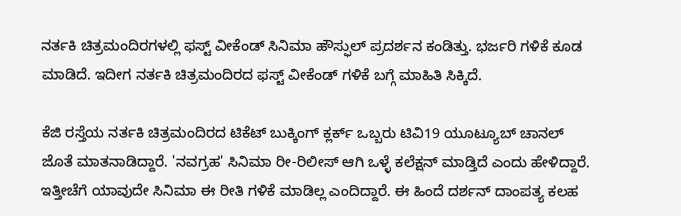ನರ್ತಕಿ ಚಿತ್ರಮಂದಿರಗಳಲ್ಲಿ ಫಸ್ಟ್ ವೀಕೆಂಡ್ ಸಿನಿಮಾ ಹೌಸ್ಫುಲ್ ಪ್ರದರ್ಶನ ಕಂಡಿತ್ತು. ಭರ್ಜರಿ ಗಳಿಕೆ ಕೂಡ ಮಾಡಿದೆ. ಇದೀಗ ನರ್ತಕಿ ಚಿತ್ರಮಂದಿರದ ಫಸ್ಟ್ ವೀಕೆಂಡ್ ಗಳಿಕೆ ಬಗ್ಗೆ ಮಾಹಿತಿ ಸಿಕ್ಕಿದೆ.

ಕೆಜಿ ರಸ್ತೆಯ ನರ್ತಕಿ ಚಿತ್ರಮಂದಿರದ ಟಿಕೆಟ್ ಬುಕ್ಕಿಂಗ್ ಕ್ಲರ್ಕ್ ಒಬ್ಬರು ಟಿವಿ19 ಯೂಟ್ಯೂಬ್ ಚಾನಲ್ ಜೊತೆ ಮಾತನಾಡಿದ್ದಾರೆ. 'ನವಗ್ರಹ' ಸಿನಿಮಾ ರೀ-ರಿಲೀಸ್ ಆಗಿ ಒಳ್ಳೆ ಕಲೆಕ್ಷನ್ ಮಾಡ್ತಿದೆ ಎಂದು ಹೇಳಿದ್ದಾರೆ. ಇತ್ತೀಚೆಗೆ ಯಾವುದೇ ಸಿನಿಮಾ ಈ ರೀತಿ ಗಳಿಕೆ ಮಾಡಿಲ್ಲ ಎಂದಿದ್ದಾರೆ. ಈ ಹಿಂದೆ ದರ್ಶನ್ ದಾಂಪತ್ಯ ಕಲಹ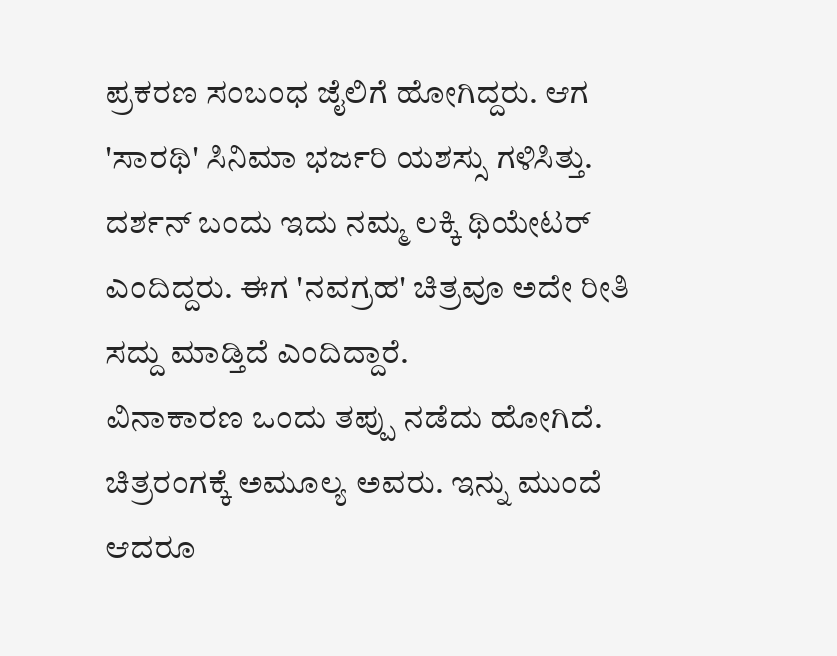ಪ್ರಕರಣ ಸಂಬಂಧ ಜೈಲಿಗೆ ಹೋಗಿದ್ದರು. ಆಗ 'ಸಾರಥಿ' ಸಿನಿಮಾ ಭರ್ಜರಿ ಯಶಸ್ಸು ಗಳಿಸಿತ್ತು. ದರ್ಶನ್ ಬಂದು ಇದು ನಮ್ಮ ಲಕ್ಕಿ ಥಿಯೇಟರ್ ಎಂದಿದ್ದರು. ಈಗ 'ನವಗ್ರಹ' ಚಿತ್ರವೂ ಅದೇ ರೀತಿ ಸದ್ದು ಮಾಡ್ತಿದೆ ಎಂದಿದ್ದಾರೆ.
ವಿನಾಕಾರಣ ಒಂದು ತಪ್ಪು ನಡೆದು ಹೋಗಿದೆ. ಚಿತ್ರರಂಗಕ್ಕೆ ಅಮೂಲ್ಯ ಅವರು. ಇನ್ನು ಮುಂದೆ ಆದರೂ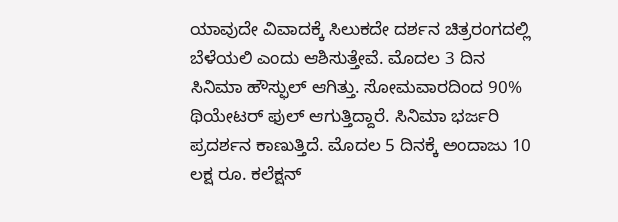ಯಾವುದೇ ವಿವಾದಕ್ಕೆ ಸಿಲುಕದೇ ದರ್ಶನ ಚಿತ್ರರಂಗದಲ್ಲಿ ಬೆಳೆಯಲಿ ಎಂದು ಆಶಿಸುತ್ತೇವೆ. ಮೊದಲ 3 ದಿನ ಸಿನಿಮಾ ಹೌಸ್ಫುಲ್ ಆಗಿತ್ತು. ಸೋಮವಾರದಿಂದ 90% ಥಿಯೇಟರ್ ಫುಲ್ ಆಗುತ್ತಿದ್ದಾರೆ. ಸಿನಿಮಾ ಭರ್ಜರಿ ಪ್ರದರ್ಶನ ಕಾಣುತ್ತಿದೆ. ಮೊದಲ 5 ದಿನಕ್ಕೆ ಅಂದಾಜು 10 ಲಕ್ಷ ರೂ. ಕಲೆಕ್ಷನ್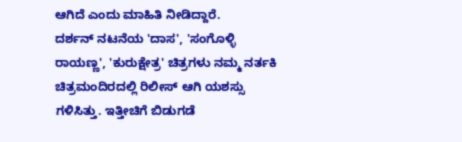ಆಗಿದೆ ಎಂದು ಮಾಹಿತಿ ನೀಡಿದ್ದಾರೆ.
ದರ್ಶನ್ ನಟನೆಯ 'ದಾಸ', 'ಸಂಗೊಳ್ಳಿ ರಾಯಣ್ಣ', 'ಕುರುಕ್ಷೇತ್ರ' ಚಿತ್ರಗಳು ನಮ್ಮ ನರ್ತಕಿ ಚಿತ್ರಮಂದಿರದಲ್ಲಿ ರಿಲೀಸ್ ಆಗಿ ಯಶಸ್ಸು ಗಳಿಸಿತ್ತು. ಇತ್ತೀಚಿಗೆ ಬಿಡುಗಡೆ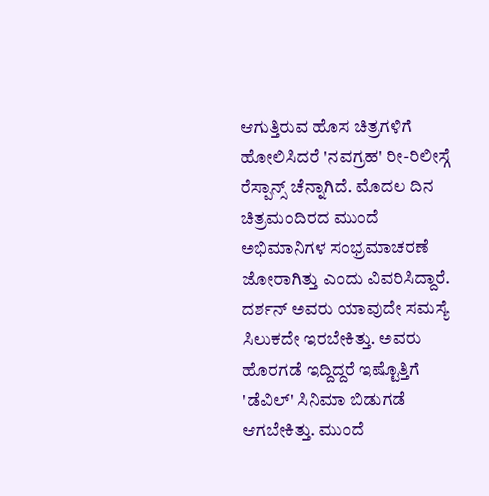ಆಗುತ್ತಿರುವ ಹೊಸ ಚಿತ್ರಗಳಿಗೆ ಹೋಲಿಸಿದರೆ 'ನವಗ್ರಹ' ರೀ-ರಿಲೀಸ್ಗೆ ರೆಸ್ಪಾನ್ಸ್ ಚೆನ್ನಾಗಿದೆ. ಮೊದಲ ದಿನ ಚಿತ್ರಮಂದಿರದ ಮುಂದೆ ಅಭಿಮಾನಿಗಳ ಸಂಭ್ರಮಾಚರಣೆ ಜೋರಾಗಿತ್ತು ಎಂದು ವಿವರಿಸಿದ್ದಾರೆ.
ದರ್ಶನ್ ಅವರು ಯಾವುದೇ ಸಮಸ್ಯೆ ಸಿಲುಕದೇ ಇರಬೇಕಿತ್ತು. ಅವರು ಹೊರಗಡೆ ಇದ್ದಿದ್ದರೆ ಇಷ್ಟೊತ್ತಿಗೆ 'ಡೆವಿಲ್' ಸಿನಿಮಾ ಬಿಡುಗಡೆ ಆಗಬೇಕಿತ್ತು. ಮುಂದೆ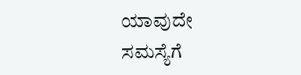ಯಾವುದೇ ಸಮಸ್ಯೆಗೆ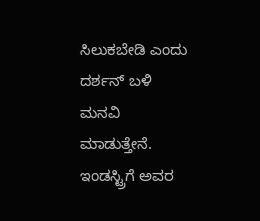ಸಿಲುಕಬೇಡಿ ಎಂದು ದರ್ಶನ್ ಬಳಿ ಮನವಿ ಮಾಡುತ್ತೇನೆ. ಇಂಡಸ್ಟ್ರಿಗೆ ಅವರ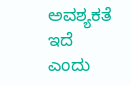ಅವಶ್ಯಕತೆ ಇದೆ ಎಂದು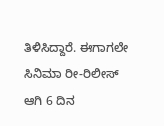ತಿಳಿಸಿದ್ದಾರೆ. ಈಗಾಗಲೇ ಸಿನಿಮಾ ರೀ-ರಿಲೀಸ್ ಆಗಿ 6 ದಿನ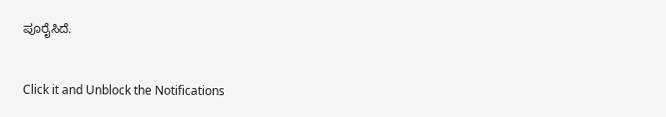ಪೂರೈಸಿದೆ.


Click it and Unblock the Notifications